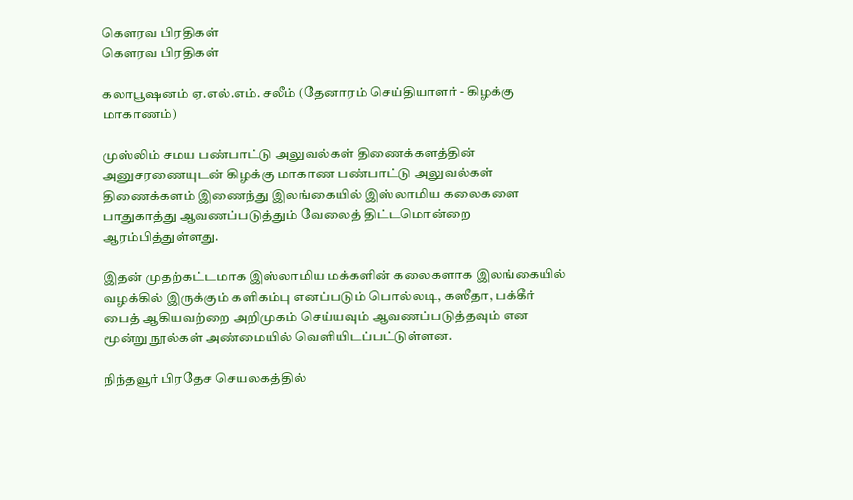கௌரவ பிரதிகள்
கௌரவ பிரதிகள்

கலாபூஷனம் ஏ.எல்.எம். சலீம் (தேனாரம் செய்தியாளர் - கிழக்கு மாகாணம்)

முஸ்லிம் சமய பண்பாட்டு அலுவல்கள் திணைக்களத்தின் அனுசரணையுடன் கிழக்கு மாகாண பண்பாட்டு அலுவல்கள் திணைக்களம் இணைந்து இலங்கையில் இஸ்லாமிய கலைகளை பாதுகாத்து ஆவணப்படுத்தும் வேலைத் திட்டமொன்றை ஆரம்பித்துள்ளது.

இதன் முதற்கட்டமாக இஸ்லாமிய மக்களின் கலைகளாக இலங்கையில் வழக்கில் இருக்கும் களிகம்பு எனப்படும் பொல்லடி, கஸீதா, பக்கீர் பைத் ஆகியவற்றை அறிமுகம் செய்யவும் ஆவணப்படுத்தவும் என மூன்று நூல்கள் அண்மையில் வெளியிடப்பட்டுள்ளன.

நிந்தவூர் பிரதேச செயலகத்தில்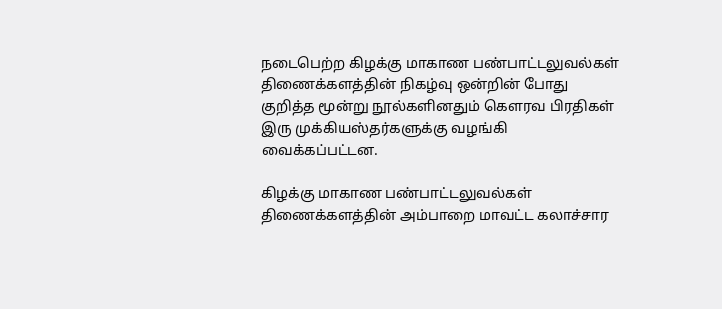நடைபெற்ற கிழக்கு மாகாண பண்பாட்டலுவல்கள் திணைக்களத்தின் நிகழ்வு ஒன்றின் போது குறித்த மூன்று நூல்களினதும் கௌரவ பிரதிகள் இரு முக்கியஸ்தர்களுக்கு வழங்கி வைக்கப்பட்டன.

கிழக்கு மாகாண பண்பாட்டலுவல்கள் திணைக்களத்தின் அம்பாறை மாவட்ட கலாச்சார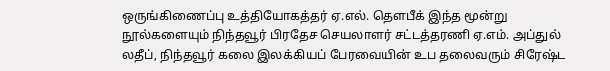ஒருங்கிணைப்பு உத்தியோகத்தர் ஏ.எல். தௌபீக் இந்த மூன்று நூல்களையும் நிந்தவூர் பிரதேச செயலாளர் சட்டத்தரணி ஏ.எம். அப்துல் லதீப், நிந்தவூர் கலை இலக்கியப் பேரவையின் உப தலைவரும் சிரேஷ்ட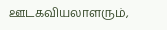ஊடகவியலாளரும்,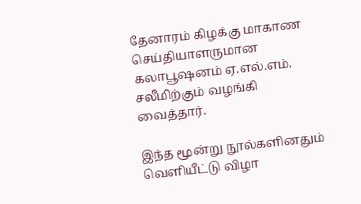தேனாரம் கிழக்கு மாகாண செய்தியாளருமான கலாபூஷனம் ஏ.எல்.எம். சலீமிற்கும் வழங்கி வைத்தார்.

இந்த மூன்று நூல்களினதும் வெளியீட்டு விழா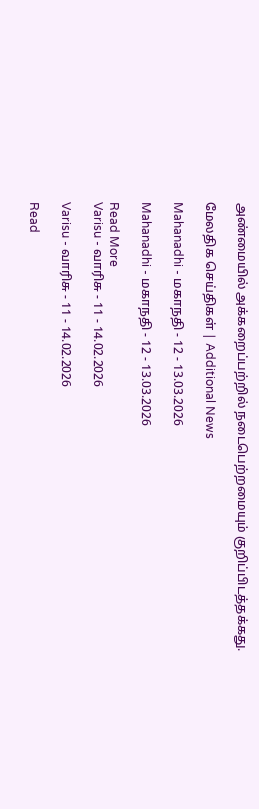அண்மையில் அக்கறைப்பற்றில் நடைபெற்றமையும் குறிப்பிடத்தக்கது.

மேலதிக செய்திகள் | Additional News

Mahanadhi - மகாநதி - 12 - 13.03.2026

Mahanadhi - மகாநதி - 12 - 13.03.2026

Read More
Varisu - வாரிசு - 11 - 14.02.2026

Varisu - வாரிசு - 11 - 14.02.2026

Read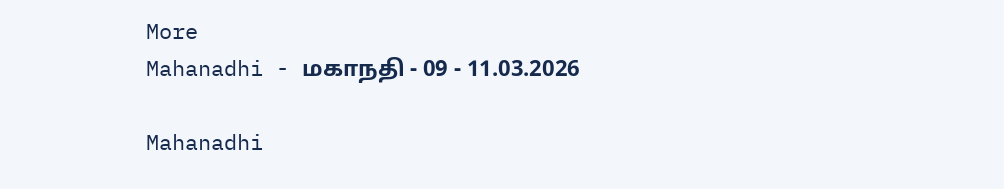More
Mahanadhi - மகாநதி - 09 - 11.03.2026

Mahanadhi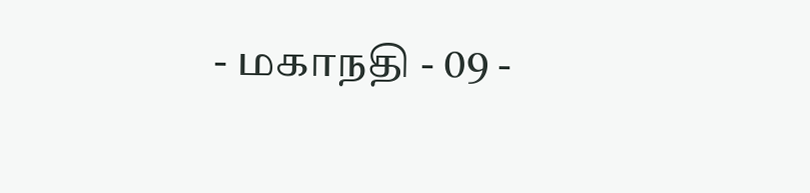- மகாநதி - 09 -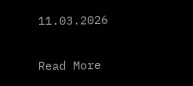11.03.2026

Read More